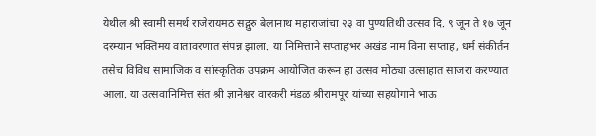येथील श्री स्वामी समर्थ राजेरायमठ सद्गुरु बेलानाथ महाराजांचा २३ वा पुण्यतिथी उत्सव दि. ९ जून ते १७ जून दरम्यान भक्तिमय वातावरणात संपन्न झाला. या निमित्ताने सप्ताहभर अखंड नाम विना सप्ताह, धर्म संकीर्तन तसेच विविध सामाजिक व सांस्कृतिक उपक्रम आयोजित करून हा उत्सव मोठ्या उत्साहात साजरा करण्यात आला. या उत्सवानिमित्त संत श्री ज्ञानेश्वर वारकरी मंडळ श्रीरामपूर यांच्या सहयोगाने भाऊ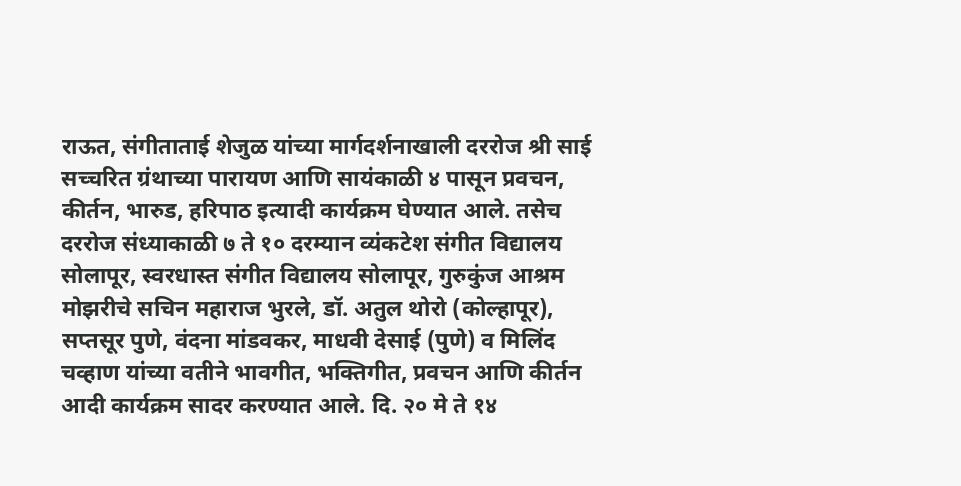राऊत, संगीताताई शेजुळ यांच्या मार्गदर्शनाखाली दररोज श्री साई सच्चरित ग्रंथाच्या पारायण आणि सायंकाळी ४ पासून प्रवचन, कीर्तन, भारुड, हरिपाठ इत्यादी कार्यक्रम घेण्यात आले. तसेच दररोज संध्याकाळी ७ ते १० दरम्यान व्यंकटेश संगीत विद्यालय सोलापूर, स्वरधास्त संगीत विद्यालय सोलापूर, गुरुकुंज आश्रम मोझरीचे सचिन महाराज भुरले, डॉ. अतुल थोरो (कोल्हापूर), सप्तसूर पुणे, वंदना मांडवकर, माधवी देसाई (पुणे) व मिलिंद चव्हाण यांच्या वतीने भावगीत, भक्तिगीत, प्रवचन आणि कीर्तन आदी कार्यक्रम सादर करण्यात आले. दि. २० मे ते १४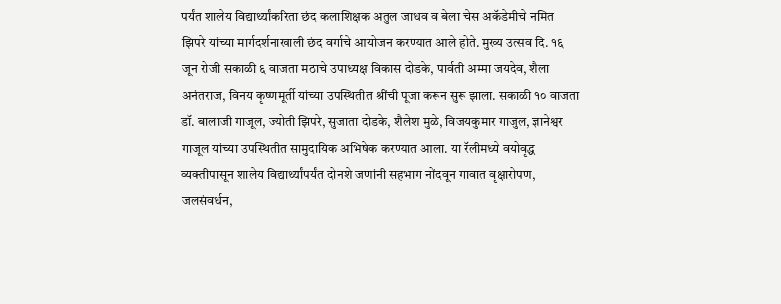पर्यंत शालेय विद्यार्थ्यांकरिता छंद कलाशिक्षक अतुल जाधव व बेला चेस अकॅडेमीचे नमित झिपरे यांच्या मार्गदर्शनाखाली छंद वर्गाचे आयोजन करण्यात आले होते. मुख्य उत्सव दि. १६ जून रोजी सकाळी ६ वाजता मठाचे उपाध्यक्ष विकास दोडके, पार्वती अम्मा जयदेव, शैला अनंतराज, विनय कृष्णमूर्ती यांच्या उपस्थितीत श्रींची पूजा करून सुरू झाला. सकाळी १० वाजता डॉ. बालाजी गाजूल, ज्योती झिपरे, सुजाता दोडके, शैलेश मुळे, विजयकुमार गाजुल, ज्ञानेश्वर गाजूल यांच्या उपस्थितीत सामुदायिक अभिषेक करण्यात आला. या रॅलीमध्ये वयोवृद्ध व्यक्तीपासून शालेय विद्यार्थ्यांपर्यंत दोनशे जणांनी सहभाग नोंदवून गावात वृक्षारोपण, जलसंवर्धन,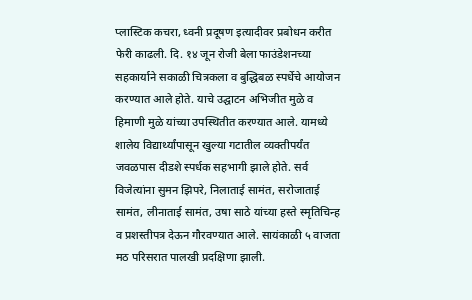प्लास्टिक कचरा, ध्वनी प्रदूषण इत्यादीवर प्रबोधन करीत फेरी काढली. दि. १४ जून रोजी बेला फाउंडेशनच्या सहकार्याने सकाळी चित्रकला व बुद्धिबळ स्पर्धेचे आयोजन करण्यात आले होते. याचे उद्घाटन अभिजीत मुळे व हिमाणी मुळे यांच्या उपस्थितीत करण्यात आले. यामध्ये शालेय विद्यार्थ्यांपासून खुल्या गटातील व्यक्तीपर्यंत जवळपास दीडशे स्पर्धक सहभागी झाले होते. सर्व विजेत्यांना सुमन झिपरे, निलाताई सामंत, सरोजाताई सामंत, लीनाताई सामंत, उषा साठे यांच्या हस्ते स्मृतिचिन्ह व प्रशस्तीपत्र देऊन गौरवण्यात आले. सायंकाळी ५ वाजता मठ परिसरात पालखी प्रदक्षिणा झाली.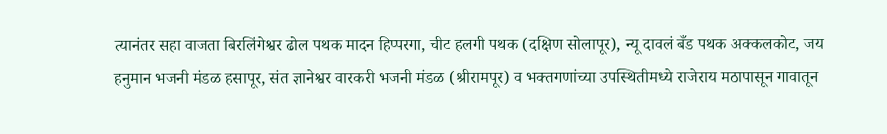त्यानंतर सहा वाजता बिरलिंगेश्वर ढोल पथक मादन हिप्परगा, चीट हलगी पथक (दक्षिण सोलापूर), न्यू दावलं बँड पथक अक्कलकोट, जय हनुमान भजनी मंडळ हसापूर, संत ज्ञानेश्वर वारकरी भजनी मंडळ (श्रीरामपूर) व भक्तगणांच्या उपस्थितीमध्ये राजेराय मठापासून गावातून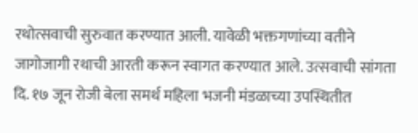रथोत्सवाची सुरुवात करण्यात आली. यावेळी भक्तगणांच्या वतीने जागोजागी रथाची आरती करून स्वागत करण्यात आले. उत्सवाची सांगता दि. १७ जून रोजी बेला समर्थ महिला भजनी मंडळाच्या उपस्थितीत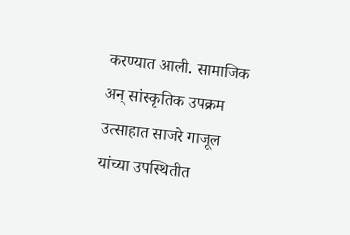करण्यात आली. सामाजिक अन् सांस्कृतिक उपक्रम उत्साहात साजरे गाजूल यांच्या उपस्थितीत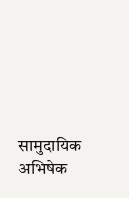सामुदायिक अभिषेक